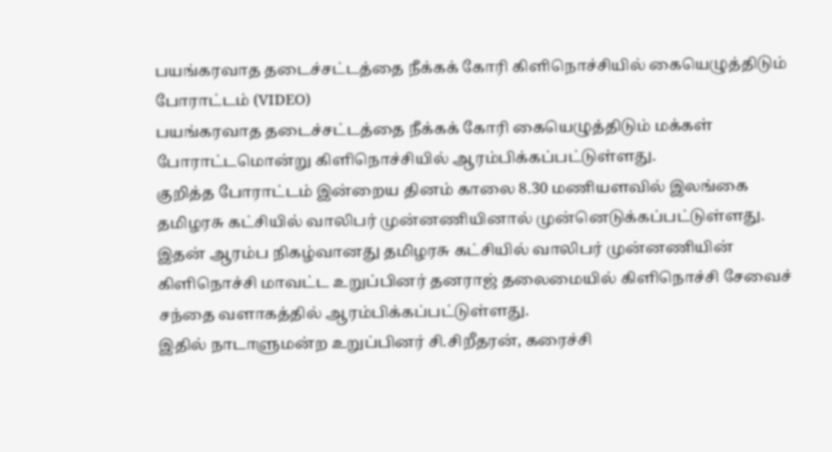பயங்கரவாத தடைச்சட்டத்தை நீக்கக் கோரி கிளிநொச்சியில் கையெழுத்திடும் போராட்டம் (VIDEO)
பயங்கரவாத தடைச்சட்டத்தை நீக்கக் கோரி கையெழுத்திடும் மக்கள் போராட்டமொன்று கிளிநொச்சியில் ஆரம்பிக்கப்பட்டுள்ளது.
குறித்த போராட்டம் இன்றைய தினம் காலை 8.30 மணியளவில் இலங்கை தமிழரசு கட்சியில் வாலிபர் முன்னணியினால் முன்னெடுக்கப்பட்டுள்ளது.
இதன் ஆரம்ப நிகழ்வானது தமிழரசு கட்சியில் வாலிபர் முன்னணியின் கிளிநொச்சி மாவட்ட உறுப்பினர் தனராஜ் தலைமையில் கிளிநொச்சி சேவைச் சந்தை வளாகத்தில் ஆரம்பிக்கப்பட்டுள்ளது.
இதில் நாடாளுமன்ற உறுப்பினர் சி.சிறீதரன், கரைச்சி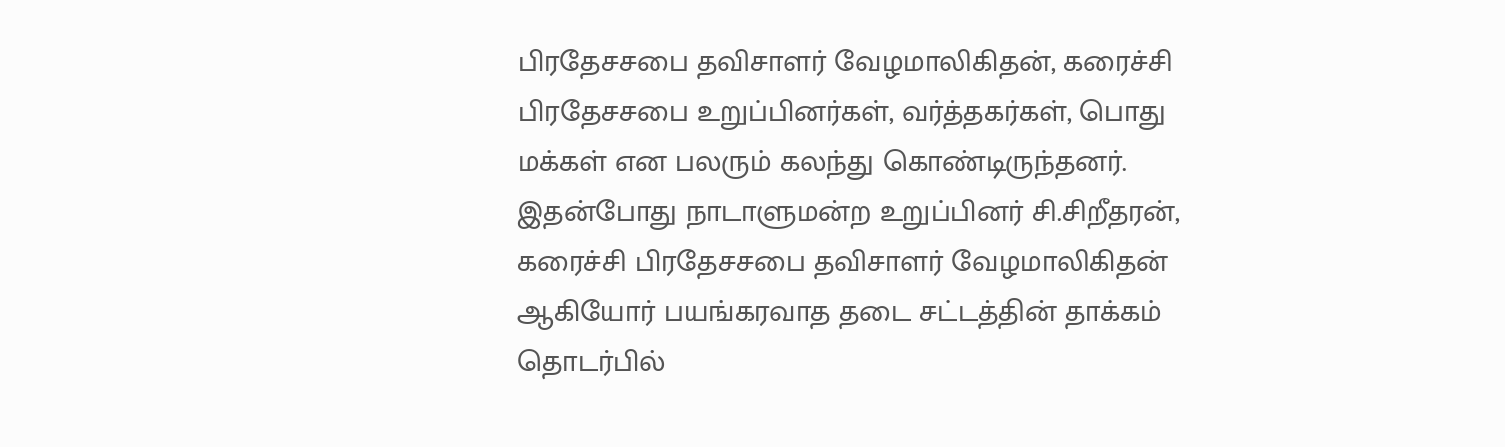பிரதேசசபை தவிசாளர் வேழமாலிகிதன், கரைச்சி பிரதேசசபை உறுப்பினர்கள், வர்த்தகர்கள், பொது மக்கள் என பலரும் கலந்து கொண்டிருந்தனர்.
இதன்போது நாடாளுமன்ற உறுப்பினர் சி.சிறீதரன், கரைச்சி பிரதேசசபை தவிசாளர் வேழமாலிகிதன் ஆகியோர் பயங்கரவாத தடை சட்டத்தின் தாக்கம் தொடர்பில்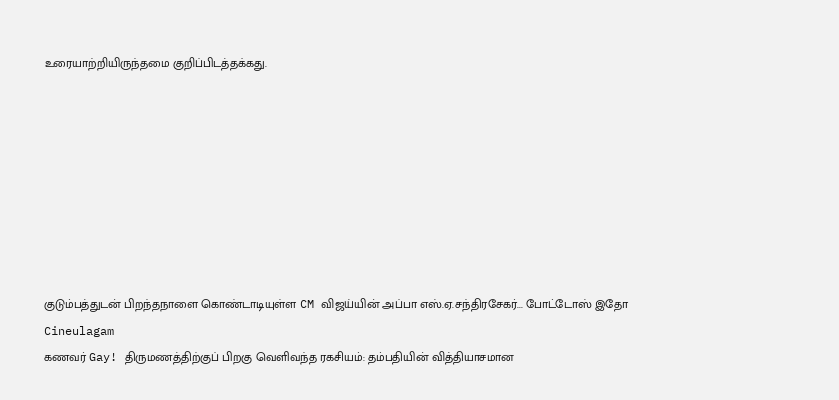உரையாற்றியிருந்தமை குறிப்பிடத்தக்கது.








குடும்பத்துடன் பிறந்தநாளை கொண்டாடியுள்ள CM விஜய்யின் அப்பா எஸ்.ஏ.சந்திரசேகர்... போட்டோஸ் இதோ Cineulagam
கணவர் Gay! திருமணத்திற்குப் பிறகு வெளிவந்த ரகசியம்: தம்பதியின் வித்தியாசமான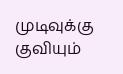முடிவுக்கு குவியும்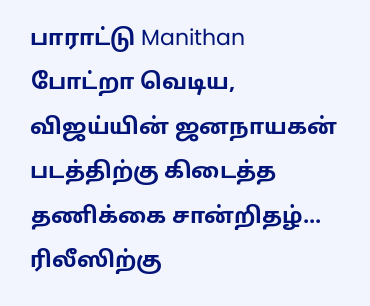பாராட்டு Manithan
போட்றா வெடிய, விஜய்யின் ஜனநாயகன் படத்திற்கு கிடைத்த தணிக்கை சான்றிதழ்... ரிலீஸிற்கு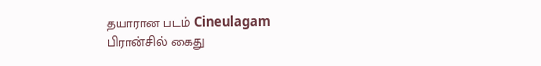தயாரான படம் Cineulagam
பிரான்சில் கைது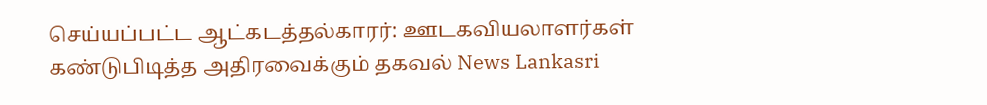செய்யப்பட்ட ஆட்கடத்தல்காரர்: ஊடகவியலாளர்கள் கண்டுபிடித்த அதிரவைக்கும் தகவல் News Lankasri